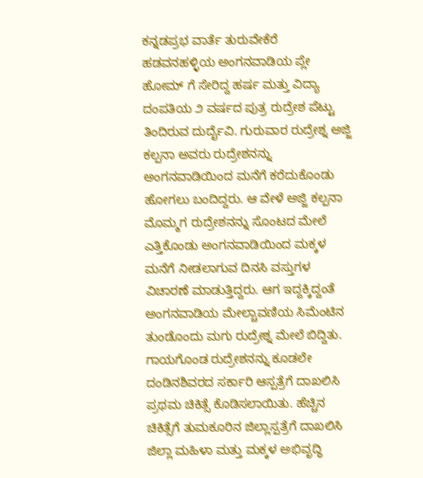ಕನ್ನಡಪ್ರಭ ವಾರ್ತೆ ತುರುವೇಕೆರೆ
ಹಡವನಹಳ್ಳಿಯ ಅಂಗನವಾಡಿಯ ಪ್ಲೇ ಹೋಮ್ ಗೆ ಸೇರಿದ್ದ ಹರ್ಷ ಮತ್ತು ವಿದ್ಯಾ ದಂಪತಿಯ ೨ ವರ್ಷದ ಪುತ್ರ ರುದ್ರೇಶ ಪೆಟ್ಟು ತಿಂದಿರುವ ದುರ್ದೈವಿ. ಗುರುವಾರ ರುದ್ರೇಶ್ನ ಅಜ್ಜಿ ಕಲ್ಪನಾ ಅವರು ರುದ್ರೇಶನನ್ನು ಅಂಗನವಾಡಿಯಿಂದ ಮನೆಗೆ ಕರೆದುಕೊಂಡು ಹೋಗಲು ಬಂದಿದ್ದರು. ಆ ವೇಳೆ ಅಜ್ಜಿ ಕಲ್ಪನಾ ಮೊಮ್ಮಗ ರುದ್ರೇಶನನ್ನು ಸೊಂಟದ ಮೇಲೆ ಎತ್ತಿಕೊಂಡು ಅಂಗನವಾಡಿಯಿಂದ ಮಕ್ಕಳ ಮನೆಗೆ ನೀಡಲಾಗುವ ದಿನಸಿ ವಸ್ತುಗಳ ವಿಚಾರಣೆ ಮಾಡುತ್ತಿದ್ದರು. ಆಗ ಇದ್ದಕ್ಕಿದ್ದಂತೆ ಅಂಗನವಾಡಿಯ ಮೇಲ್ಚಾವಣಿಯ ಸಿಮೆಂಟಿನ ತುಂಡೊಂದು ಮಗು ರುದ್ರೇಶ್ನ ಮೇಲೆ ಬಿದ್ದಿತು. ಗಾಯಗೊಂಡ ರುದ್ರೇಶನನ್ನು ಕೂಡಲೇ ದಂಡಿನಶಿವರದ ಸರ್ಕಾರಿ ಆಸ್ಪತ್ರೆಗೆ ದಾಖಲಿಸಿ ಪ್ರಥಮ ಚಿಕಿತ್ಸೆ ಕೊಡಿಸಲಾಯಿತು. ಹೆಚ್ಚಿನ ಚಿಕಿತ್ಸೆಗೆ ತುಮಕೂರಿನ ಜಿಲ್ಲಾಸ್ಪತ್ರೆಗೆ ದಾಖಲಿಸಿ ಜಿಲ್ಲಾ ಮಹಿಳಾ ಮತ್ತು ಮಕ್ಕಳ ಅಭಿವೃದ್ಧಿ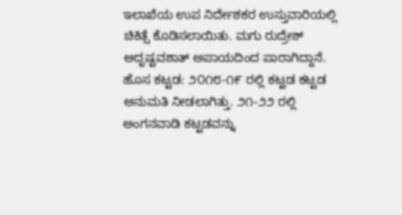ಇಲಾಖೆಯ ಉಪ ನಿರ್ದೇಶಕರ ಉಸ್ತುವಾರಿಯಲ್ಲಿ ಚಿಕಿತ್ಸೆ ಕೊಡಿಸಲಾಯಿತು. ಮಗು ರುದ್ರೇಶ್ ಅದೃಷ್ಟವಶಾತ್ ಅಪಾಯದಿಂದ ಪಾರಾಗಿದ್ದಾನೆ.
ಹೊಸ ಕಟ್ಟಡ: ೨೦೧೮-೧೯ ರಲ್ಲಿ ಕಟ್ಟಡ ಕಟ್ಟಡ ಅನುಮತಿ ನೀಡಲಾಗಿತ್ತು. ೨೧-೨೨ ರಲ್ಲಿ ಅಂಗನವಾಡಿ ಕಟ್ಟಡವನ್ನು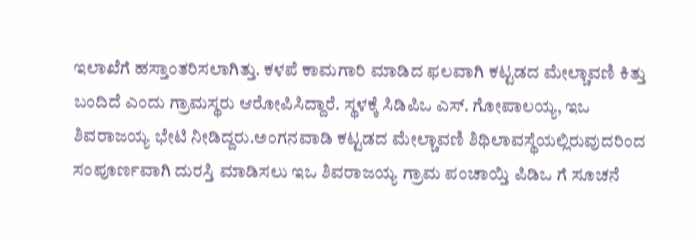ಇಲಾಖೆಗೆ ಹಸ್ತಾಂತರಿಸಲಾಗಿತ್ತು. ಕಳಪೆ ಕಾಮಗಾರಿ ಮಾಡಿದ ಫಲವಾಗಿ ಕಟ್ಟಡದ ಮೇಲ್ಚಾವಣಿ ಕಿತ್ತು ಬಂದಿದೆ ಎಂದು ಗ್ರಾಮಸ್ಥರು ಆರೋಪಿಸಿದ್ದಾರೆ. ಸ್ಥಳಕ್ಕೆ ಸಿಡಿಪಿಒ ಎಸ್. ಗೋಪಾಲಯ್ಯ, ಇಒ ಶಿವರಾಜಯ್ಯ ಭೇಟಿ ನೀಡಿದ್ದರು.ಅಂಗನವಾಡಿ ಕಟ್ಟಡದ ಮೇಲ್ಚಾವಣಿ ಶಿಥಿಲಾವಸ್ಥೆಯಲ್ಲಿರುವುದರಿಂದ ಸಂಪೂರ್ಣವಾಗಿ ದುರಸ್ತಿ ಮಾಡಿಸಲು ಇಒ ಶಿವರಾಜಯ್ಯ ಗ್ರಾಮ ಪಂಚಾಯ್ತಿ ಪಿಡಿಒ ಗೆ ಸೂಚನೆ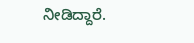ನೀಡಿದ್ದಾರೆ.